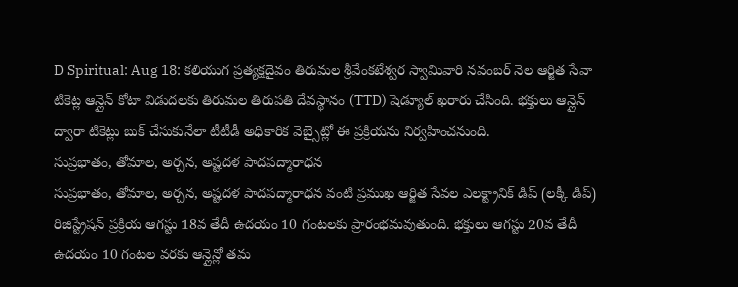D Spiritual: Aug 18: కలియుగ ప్రత్యక్షదైవం తిరుమల శ్రీవేంకటేశ్వర స్వామివారి నవంబర్ నెల ఆర్జిత సేవా టికెట్ల ఆన్లైన్ కోటా విడుదలకు తిరుమల తిరుపతి దేవస్థానం (TTD) షెడ్యూల్ ఖరారు చేసింది. భక్తులు ఆన్లైన్ ద్వారా టికెట్లు బుక్ చేసుకునేలా టీటీడీ అధికారిక వెబ్సైట్లో ఈ ప్రక్రియను నిర్వహించనుంది.
సుప్రభాతం, తోమాల, అర్చన, అష్టదళ పాదపద్మారాధన
సుప్రభాతం, తోమాల, అర్చన, అష్టదళ పాదపద్మారాధన వంటి ప్రముఖ ఆర్జిత సేవల ఎలక్ట్రానిక్ డిప్ (లక్కీ డిప్) రిజిస్ట్రేషన్ ప్రక్రియ ఆగస్టు 18వ తేదీ ఉదయం 10 గంటలకు ప్రారంభమవుతుంది. భక్తులు ఆగస్టు 20వ తేదీ ఉదయం 10 గంటల వరకు ఆన్లైన్లో తమ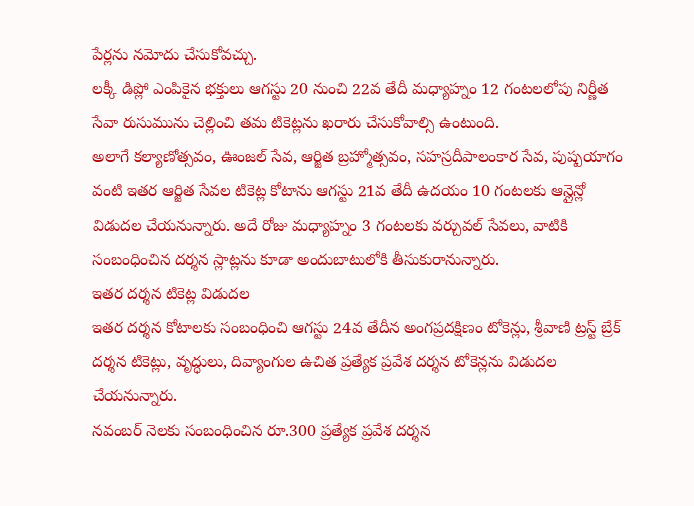పేర్లను నమోదు చేసుకోవచ్చు.
లక్కీ డిప్లో ఎంపికైన భక్తులు ఆగస్టు 20 నుంచి 22వ తేదీ మధ్యాహ్నం 12 గంటలలోపు నిర్ణీత సేవా రుసుమును చెల్లించి తమ టికెట్లను ఖరారు చేసుకోవాల్సి ఉంటుంది.
అలాగే కల్యాణోత్సవం, ఊంజల్ సేవ, ఆర్జిత బ్రహ్మోత్సవం, సహస్రదీపాలంకార సేవ, పుష్పయాగం వంటి ఇతర ఆర్జిత సేవల టికెట్ల కోటాను ఆగస్టు 21వ తేదీ ఉదయం 10 గంటలకు ఆన్లైన్లో విడుదల చేయనున్నారు. అదే రోజు మధ్యాహ్నం 3 గంటలకు వర్చువల్ సేవలు, వాటికి సంబంధించిన దర్శన స్లాట్లను కూడా అందుబాటులోకి తీసుకురానున్నారు.
ఇతర దర్శన టికెట్ల విడుదల
ఇతర దర్శన కోటాలకు సంబంధించి ఆగస్టు 24వ తేదీన అంగప్రదక్షిణం టోకెన్లు, శ్రీవాణి ట్రస్ట్ బ్రేక్ దర్శన టికెట్లు, వృద్ధులు, దివ్యాంగుల ఉచిత ప్రత్యేక ప్రవేశ దర్శన టోకెన్లను విడుదల చేయనున్నారు.
నవంబర్ నెలకు సంబంధించిన రూ.300 ప్రత్యేక ప్రవేశ దర్శన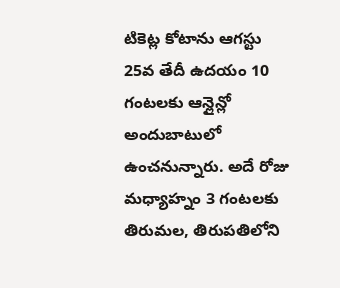టికెట్ల కోటాను ఆగస్టు 25వ తేదీ ఉదయం 10 గంటలకు ఆన్లైన్లో అందుబాటులో ఉంచనున్నారు. అదే రోజు మధ్యాహ్నం 3 గంటలకు తిరుమల, తిరుపతిలోని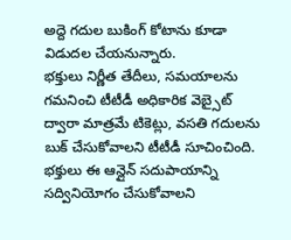అద్దె గదుల బుకింగ్ కోటాను కూడా విడుదల చేయనున్నారు.
భక్తులు నిర్ణీత తేదీలు, సమయాలను గమనించి టీటీడీ అధికారిక వెబ్సైట్ ద్వారా మాత్రమే టికెట్లు, వసతి గదులను బుక్ చేసుకోవాలని టీటీడీ సూచించింది. భక్తులు ఈ ఆన్లైన్ సదుపాయాన్ని సద్వినియోగం చేసుకోవాలని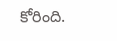కోరింది.